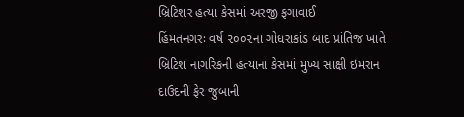બ્રિટિશર હત્યા કેસમાં અરજી ફગાવાઈ
હિંમતનગરઃ વર્ષ ૨૦૦૨ના ગોધરાકાંડ બાદ પ્રાંતિજ ખાતે બ્રિટિશ નાગરિકની હત્યાના કેસમાં મુખ્ય સાક્ષી ઇમરાન દાઉદની ફેર જુબાની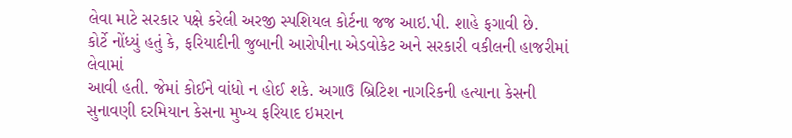લેવા માટે સરકાર પક્ષે કરેલી અરજી સ્પશિયલ કોર્ટના જજ આઇ.પી. શાહે ફગાવી છે.
કોર્ટે નોંધ્યું હતું કે, ફરિયાદીની જુબાની આરોપીના એડવોકેટ અને સરકારી વકીલની હાજરીમાં લેવામાં
આવી હતી. જેમાં કોઈને વાંધો ન હોઈ શકે. અગાઉ બ્રિટિશ નાગરિકની હત્યાના કેસની સુનાવણી દરમિયાન કેસના મુખ્ય ફરિયાદ ઇમરાન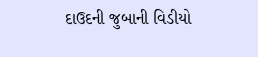દાઉદની જુબાની વિડીયો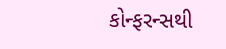કોન્ફરન્સથી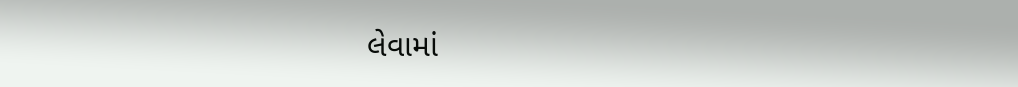લેવામાં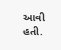આવી હતી.